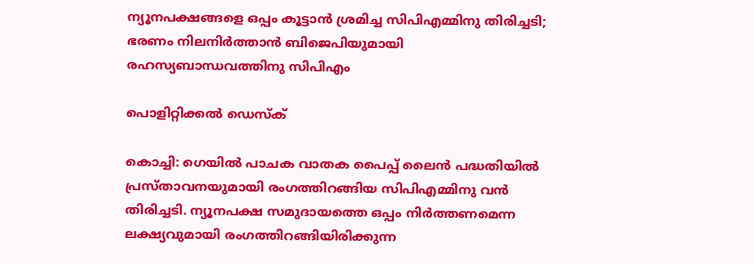ന്യൂനപക്ഷങ്ങളെ ഒപ്പം കൂട്ടാൻ ശ്രമിച്ച സിപിഎമ്മിനു തിരിച്ചടി; ഭരണം നിലനിർത്താൻ ബിജെപിയുമായി രഹസ്യബാന്ധവത്തിനു സിപിഎം

പൊളിറ്റിക്കൽ ഡെസ്‌ക്

കൊച്ചി: ഗെയിൽ പാചക വാതക പൈപ്പ് ലൈൻ പദ്ധതിയിൽ പ്രസ്താവനയുമായി രംഗത്തിറങ്ങിയ സിപിഎമ്മിനു വൻ തിരിച്ചടി. ന്യൂനപക്ഷ സമുദായത്തെ ഒപ്പം നിർത്തണമെന്ന ലക്ഷ്യവുമായി രംഗത്തിറങ്ങിയിരിക്കുന്ന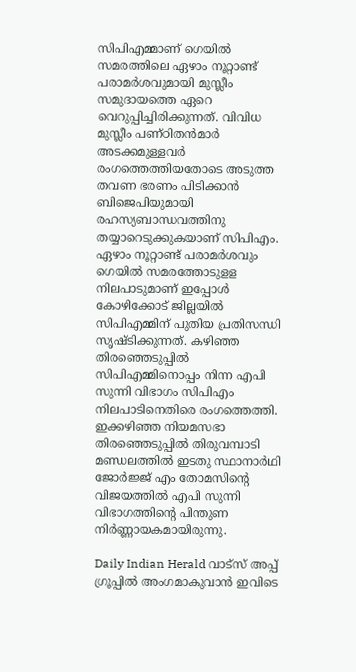സിപിഎമ്മാണ് ഗെയിൽ സമരത്തിലെ ഏഴാം നൂറ്റാണ്ട് പരാമർശവുമായി മുസ്ലീം സമുദായത്തെ ഏറെ വെറുപ്പിച്ചിരിക്കുന്നത്. വിവിധ മുസ്ലീം പണ്ഠിതൻമാർ അടക്കമുള്ളവർ രംഗത്തെത്തിയതോടെ അടുത്ത തവണ ഭരണം പിടിക്കാൻ ബിജെപിയുമായി രഹസ്യബാന്ധവത്തിനു തയ്യാറെടുക്കുകയാണ് സിപിഎം. ഏഴാം നൂറ്റാണ്ട് പരാമർശവും ഗെയിൽ സമരത്തോടുളള നിലപാടുമാണ് ഇപ്പോൾ കോഴിക്കോട് ജില്ലയിൽ സിപിഎമ്മിന് പുതിയ പ്രതിസന്ധി സൃഷ്ടിക്കുന്നത്. കഴിഞ്ഞ തിരഞ്ഞെടുപ്പിൽ സിപിഎമ്മിനൊപ്പം നിന്ന എപി സുന്നി വിഭാഗം സിപിഎം നിലപാടിനെതിരെ രംഗത്തെത്തി. ഇക്കഴിഞ്ഞ നിയമസഭാ തിരഞ്ഞെടുപ്പിൽ തിരുവമ്പാടി മണ്ഡലത്തിൽ ഇടതു സ്ഥാനാർഥി ജോർജ്ജ് എം തോമസിന്റെ വിജയത്തിൽ എപി സുന്നി വിഭാഗത്തിന്റെ പിന്തുണ നിർണ്ണായകമായിരുന്നു.

Daily Indian Herald വാട്സ് അപ്പ് ഗ്രൂപ്പിൽ അംഗമാകുവാൻ ഇവിടെ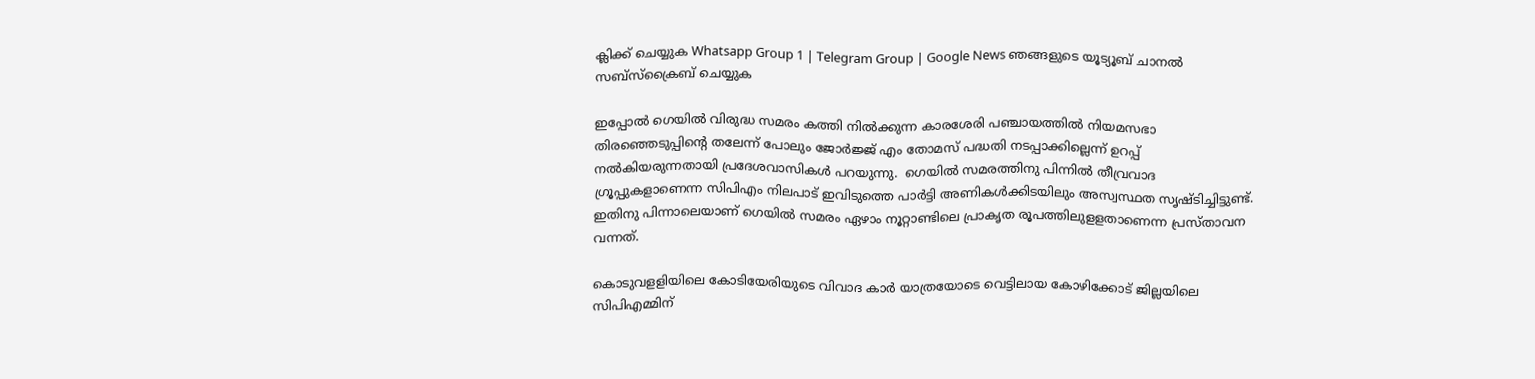ക്ലിക്ക് ചെയ്യുക Whatsapp Group 1 | Telegram Group | Google News ഞങ്ങളുടെ യൂട്യൂബ് ചാനൽ സബ്സ്ക്രൈബ് ചെയ്യുക

ഇപ്പോൽ ഗെയിൽ വിരുദ്ധ സമരം കത്തി നിൽക്കുന്ന കാരശേരി പഞ്ചായത്തിൽ നിയമസഭാ തിരഞ്ഞെടുപ്പിന്റെ തലേന്ന് പോലും ജോർജ്ജ് എം തോമസ് പദ്ധതി നടപ്പാക്കില്ലെന്ന് ഉറപ്പ് നൽകിയരുന്നതായി പ്രദേശവാസികൾ പറയുന്നു.  ഗെയിൽ സമരത്തിനു പിന്നിൽ തീവ്രവാദ ഗ്രൂപ്പുകളാണെന്ന സിപിഎം നിലപാട് ഇവിടുത്തെ പാർട്ടി അണികൾക്കിടയിലും അസ്വസ്ഥത സൃഷ്ടിച്ചിട്ടുണ്ട്. ഇതിനു പിന്നാലെയാണ് ഗെയിൽ സമരം ഏഴാം നൂറ്റാണ്ടിലെ പ്രാകൃത രൂപത്തിലുളളതാണെന്ന പ്രസ്താവന വന്നത്.

കൊടുവളളിയിലെ കോടിയേരിയുടെ വിവാദ കാർ യാത്രയോടെ വെട്ടിലായ കോഴിക്കോട് ജില്ലയിലെ സിപിഎമ്മിന്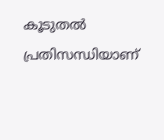കൂടുതൽ പ്രതിസന്ധിയാണ്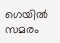ഗെയിൽ  സമരം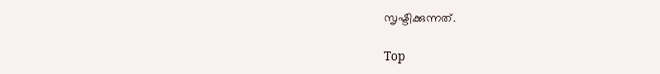സൃഷ്ടിക്കുന്നത്.

Top